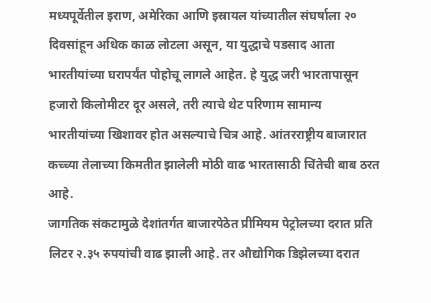मध्यपूर्वेतील इराण, अमेरिका आणि इस्रायल यांच्यातील संघर्षाला २० दिवसांहून अधिक काळ लोटला असून, या युद्धाचे पडसाद आता भारतीयांच्या घरापर्यंत पोहोचू लागले आहेत. हे युद्ध जरी भारतापासून हजारो किलोमीटर दूर असले, तरी त्याचे थेट परिणाम सामान्य भारतीयांच्या खिशावर होत असल्याचे चित्र आहे. आंतरराष्ट्रीय बाजारात कच्च्या तेलाच्या किमतीत झालेली मोठी वाढ भारतासाठी चिंतेची बाब ठरत आहे.
जागतिक संकटामुळे देशांतर्गत बाजारपेठेत प्रीमियम पेट्रोलच्या दरात प्रति लिटर २.३५ रुपयांची वाढ झाली आहे. तर औद्योगिक डिझेलच्या दरात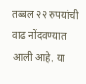तब्बल २२ रुपयांची वाढ नोंदवण्यात आली आहे. या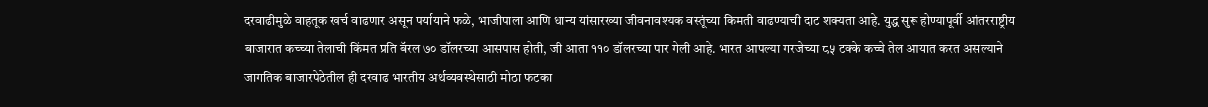दरवाढीमुळे वाहतूक खर्च वाढणार असून पर्यायाने फळे, भाजीपाला आणि धान्य यांसारख्या जीवनावश्यक वस्तूंच्या किमती वाढण्याची दाट शक्यता आहे. युद्ध सुरू होण्यापूर्वी आंतरराष्ट्रीय बाजारात कच्च्या तेलाची किंमत प्रति बॅरल ७० डॉलरच्या आसपास होती, जी आता ११० डॉलरच्या पार गेली आहे. भारत आपल्या गरजेच्या ८५ टक्के कच्चे तेल आयात करत असल्याने जागतिक बाजारपेठेतील ही दरवाढ भारतीय अर्थव्यवस्थेसाठी मोठा फटका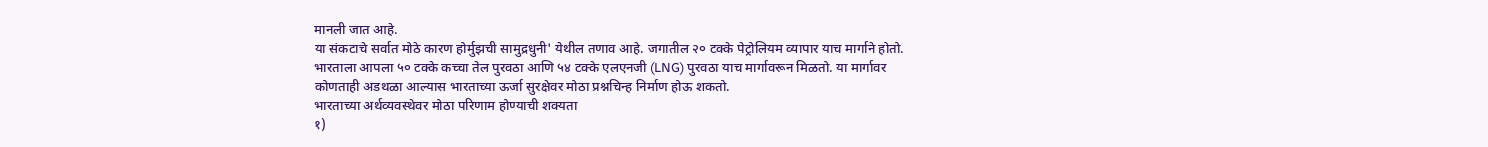मानली जात आहे.
या संकटाचे सर्वात मोठे कारण होर्मुझची सामुद्रधुनी' येथील तणाव आहे. जगातील २० टक्के पेट्रोलियम व्यापार याच मार्गाने होतो. भारताला आपला ५० टक्के कच्चा तेल पुरवठा आणि ५४ टक्के एलएनजी (LNG) पुरवठा याच मार्गावरून मिळतो. या मार्गावर कोणताही अडथळा आल्यास भारताच्या ऊर्जा सुरक्षेवर मोठा प्रश्नचिन्ह निर्माण होऊ शकतो.
भारताच्या अर्थव्यवस्थेवर मोठा परिणाम होण्याची शक्यता
१)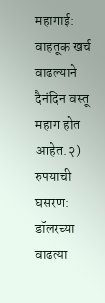महागाई: वाहतूक खर्च वाढल्याने दैनंदिन वस्तू महाग होत आहेत.२) रुपयाची घसरण: डॉलरच्या वाढत्या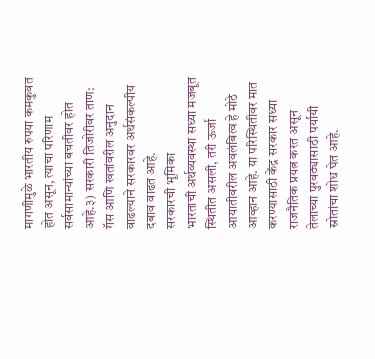मागणीमुळे भारतीय रुपया कमकुवत होत असून, त्याचा परिणाम सर्वसामान्यांच्या बचतीवर होत आहे.३) सरकारी तिजोरीवर ताण: गॅस आणि खतांवरील अनुदान वाढल्याने सरकारवर अर्थसंकल्पीय दबाव वाढत आहे.
सरकारची भूमिका
भारताची अर्थव्यवस्था सध्या मजबूत स्थितीत असली, तरी ऊर्जा आयातीवरील अवलंबित्व हे मोठे आव्हान आहे. या परिस्थितीवर मात करण्यासाठी केंद्र सरकार सध्या राजनैतिक प्रयत्न करत असून तेलाच्या पुरवठ्यासाठी पर्यायी स्रोतांचा शोध घेत आहे.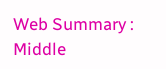Web Summary : Middle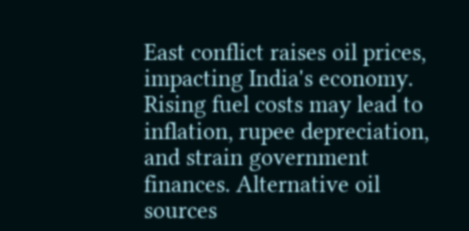East conflict raises oil prices, impacting India's economy. Rising fuel costs may lead to inflation, rupee depreciation, and strain government finances. Alternative oil sources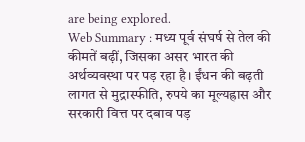are being explored.
Web Summary : मध्य पूर्व संघर्ष से तेल की कीमतें बढ़ीं, जिसका असर भारत की अर्थव्यवस्था पर पड़ रहा है। ईंधन की बढ़ती लागत से मुद्रास्फीति, रुपये का मूल्यह्रास और सरकारी वित्त पर दबाव पड़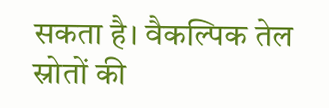सकता है। वैकल्पिक तेल स्रोतों की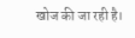खोज की जा रही है।